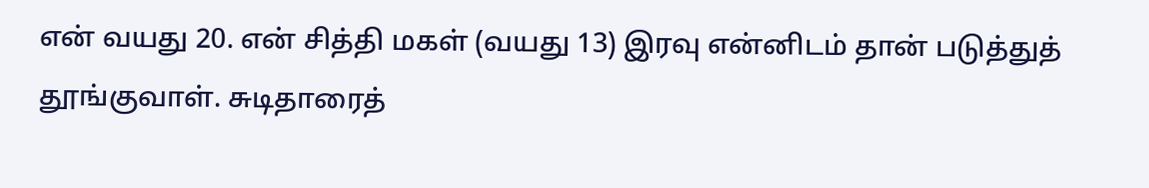என் வயது 20. என் சித்தி மகள் (வயது 13) இரவு என்னிடம் தான் படுத்துத் தூங்குவாள். சுடிதாரைத்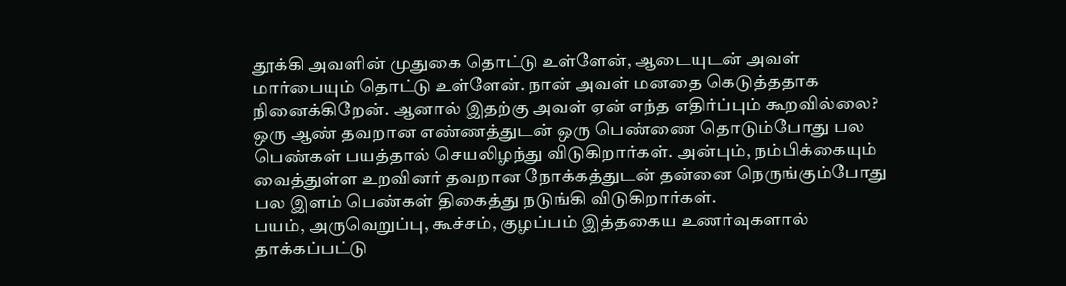தூக்கி அவளின் முதுகை தொட்டு உள்ளேன், ஆடையுடன் அவள் மார்பையும் தொட்டு உள்ளேன். நான் அவள் மனதை கெடுத்ததாக நினைக்கிறேன். ஆனால் இதற்கு அவள் ஏன் எந்த எதிர்ப்பும் கூறவில்லை?
ஒரு ஆண் தவறான எண்ணத்துடன் ஒரு பெண்ணை தொடும்போது பல பெண்கள் பயத்தால் செயலிழந்து விடுகிறார்கள். அன்பும், நம்பிக்கையும் வைத்துள்ள உறவினர் தவறான நோக்கத்துடன் தன்னை நெருங்கும்போது பல இளம் பெண்கள் திகைத்து நடுங்கி விடுகிறார்கள்.
பயம், அருவெறுப்பு, கூச்சம், குழப்பம் இத்தகைய உணர்வுகளால் தாக்கப்பட்டு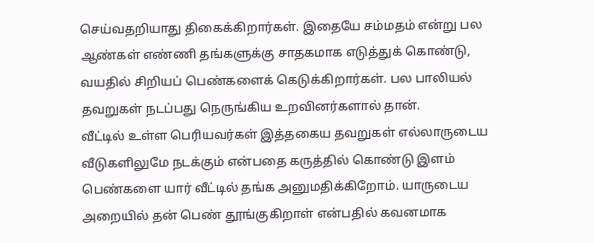செய்வதறியாது திகைக்கிறார்கள். இதையே சம்மதம் என்று பல ஆண்கள் எண்ணி தங்களுக்கு சாதகமாக எடுத்துக் கொண்டு, வயதில் சிறியப் பெண்களைக் கெடுக்கிறார்கள். பல பாலியல் தவறுகள் நடப்பது நெருங்கிய உறவினர்களால் தான்.
வீட்டில் உள்ள பெரியவர்கள் இத்தகைய தவறுகள் எல்லாருடைய வீடுகளிலுமே நடக்கும் என்பதை கருத்தில் கொண்டு இளம் பெண்களை யார் வீட்டில் தங்க அனுமதிக்கிறோம். யாருடைய அறையில் தன் பெண் தூங்குகிறாள் என்பதில் கவனமாக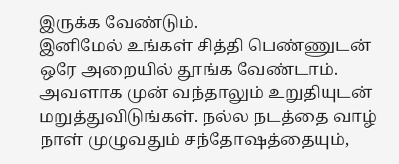இருக்க வேண்டும்.
இனிமேல் உங்கள் சித்தி பெண்ணுடன் ஒரே அறையில் தூங்க வேண்டாம். அவளாக முன் வந்தாலும் உறுதியுடன் மறுத்துவிடுங்கள். நல்ல நடத்தை வாழ் நாள் முழுவதும் சந்தோஷத்தையும்,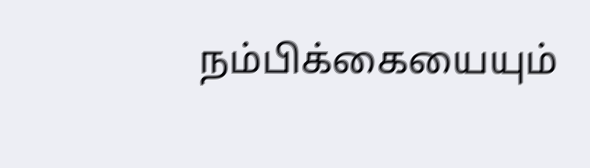நம்பிக்கையையும்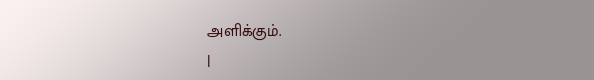அளிக்கும்.
|